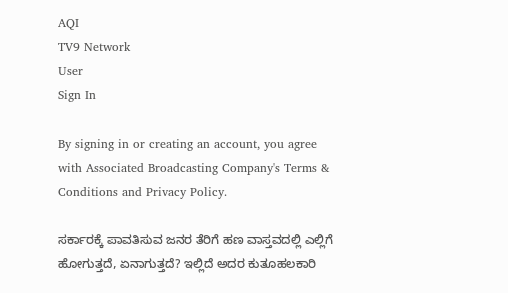AQI
TV9 Network
User
Sign In

By signing in or creating an account, you agree with Associated Broadcasting Company's Terms & Conditions and Privacy Policy.

ಸರ್ಕಾರಕ್ಕೆ ಪಾವತಿಸುವ ಜನರ ತೆರಿಗೆ ಹಣ ವಾಸ್ತವದಲ್ಲಿ ಎಲ್ಲಿಗೆ ಹೋಗುತ್ತದೆ, ಏನಾಗುತ್ತದೆ? ಇಲ್ಲಿದೆ ಅದರ ಕುತೂಹಲಕಾರಿ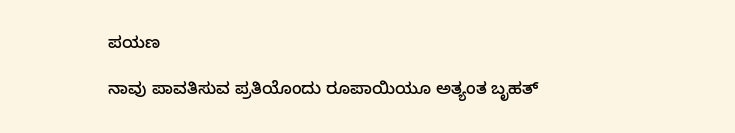ಪಯಣ

ನಾವು ಪಾವತಿಸುವ ಪ್ರತಿಯೊಂದು ರೂಪಾಯಿಯೂ ಅತ್ಯಂತ ಬೃಹತ್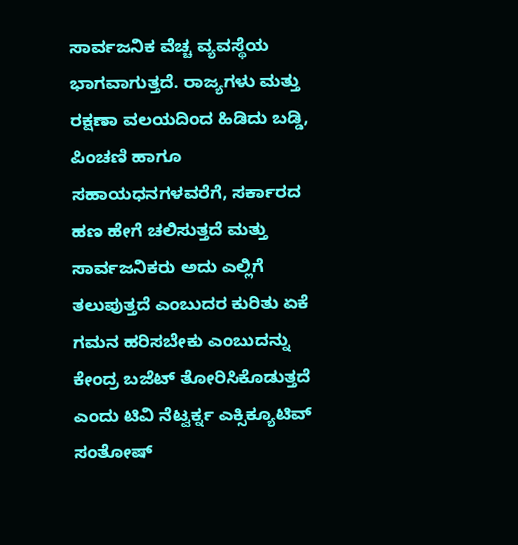ಸಾರ್ವಜನಿಕ ವೆಚ್ಚ ವ್ಯವಸ್ಥೆಯ ಭಾಗವಾಗುತ್ತದೆ. ರಾಜ್ಯಗಳು ಮತ್ತು ರಕ್ಷಣಾ ವಲಯದಿಂದ ಹಿಡಿದು ಬಡ್ಡಿ, ಪಿಂಚಣಿ ಹಾಗೂ ಸಹಾಯಧನಗಳವರೆಗೆ, ಸರ್ಕಾರದ ಹಣ ಹೇಗೆ ಚಲಿಸುತ್ತದೆ ಮತ್ತು ಸಾರ್ವಜನಿಕರು ಅದು ಎಲ್ಲಿಗೆ ತಲುಪುತ್ತದೆ ಎಂಬುದರ ಕುರಿತು ಏಕೆ ಗಮನ ಹರಿಸಬೇಕು ಎಂಬುದನ್ನು ಕೇಂದ್ರ ಬಜೆಟ್ ತೋರಿಸಿಕೊಡುತ್ತದೆ ಎಂದು ಟಿವಿ ನೆಟ್ವರ್ಕ್ನ ಎಕ್ಸಿಕ್ಯೂಟಿವ್ ಸಂತೋಷ್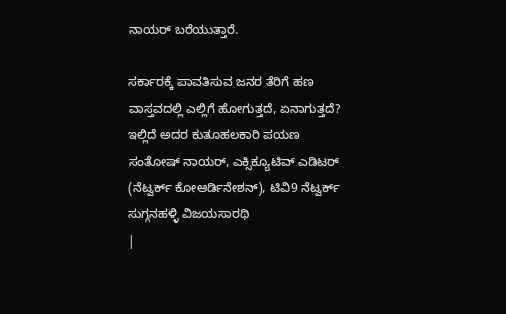ನಾಯರ್ ಬರೆಯುತ್ತಾರೆ.

ಸರ್ಕಾರಕ್ಕೆ ಪಾವತಿಸುವ ಜನರ ತೆರಿಗೆ ಹಣ ವಾಸ್ತವದಲ್ಲಿ ಎಲ್ಲಿಗೆ ಹೋಗುತ್ತದೆ, ಏನಾಗುತ್ತದೆ? ಇಲ್ಲಿದೆ ಅದರ ಕುತೂಹಲಕಾರಿ ಪಯಣ
ಸಂತೋಷ್ ನಾಯರ್, ಎಕ್ಸಿಕ್ಯೂಟಿವ್ ಎಡಿಟರ್ (ನೆಟ್ವರ್ಕ್ ಕೋಆರ್ಡಿನೇಶನ್), ಟಿವಿ9 ನೆಟ್ವರ್ಕ್
ಸುಗ್ಗನಹಳ್ಳಿ ವಿಜಯಸಾರಥಿ
|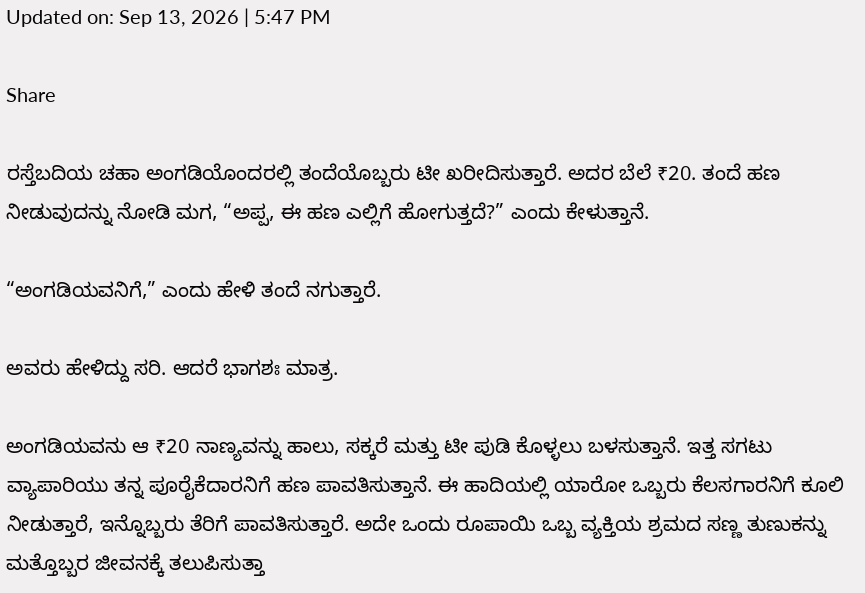Updated on: Sep 13, 2026 | 5:47 PM

Share

ರಸ್ತೆಬದಿಯ ಚಹಾ ಅಂಗಡಿಯೊಂದರಲ್ಲಿ ತಂದೆಯೊಬ್ಬರು ಟೀ ಖರೀದಿಸುತ್ತಾರೆ. ಅದರ ಬೆಲೆ ₹20. ತಂದೆ ಹಣ ನೀಡುವುದನ್ನು ನೋಡಿ ಮಗ, “ಅಪ್ಪ, ಈ ಹಣ ಎಲ್ಲಿಗೆ ಹೋಗುತ್ತದೆ?” ಎಂದು ಕೇಳುತ್ತಾನೆ.

“ಅಂಗಡಿಯವನಿಗೆ,” ಎಂದು ಹೇಳಿ ತಂದೆ ನಗುತ್ತಾರೆ.

ಅವರು ಹೇಳಿದ್ದು ಸರಿ. ಆದರೆ ಭಾಗಶಃ ಮಾತ್ರ.

ಅಂಗಡಿಯವನು ಆ ₹20 ನಾಣ್ಯವನ್ನು ಹಾಲು, ಸಕ್ಕರೆ ಮತ್ತು ಟೀ ಪುಡಿ ಕೊಳ್ಳಲು ಬಳಸುತ್ತಾನೆ. ಇತ್ತ ಸಗಟು ವ್ಯಾಪಾರಿಯು ತನ್ನ ಪೂರೈಕೆದಾರನಿಗೆ ಹಣ ಪಾವತಿಸುತ್ತಾನೆ. ಈ ಹಾದಿಯಲ್ಲಿ ಯಾರೋ ಒಬ್ಬರು ಕೆಲಸಗಾರನಿಗೆ ಕೂಲಿ ನೀಡುತ್ತಾರೆ, ಇನ್ನೊಬ್ಬರು ತೆರಿಗೆ ಪಾವತಿಸುತ್ತಾರೆ. ಅದೇ ಒಂದು ರೂಪಾಯಿ ಒಬ್ಬ ವ್ಯಕ್ತಿಯ ಶ್ರಮದ ಸಣ್ಣ ತುಣುಕನ್ನು ಮತ್ತೊಬ್ಬರ ಜೀವನಕ್ಕೆ ತಲುಪಿಸುತ್ತಾ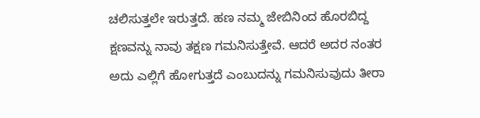ಚಲಿಸುತ್ತಲೇ ಇರುತ್ತದೆ. ಹಣ ನಮ್ಮ ಜೇಬಿನಿಂದ ಹೊರಬಿದ್ದ ಕ್ಷಣವನ್ನು ನಾವು ತಕ್ಷಣ ಗಮನಿಸುತ್ತೇವೆ. ಆದರೆ ಅದರ ನಂತರ ಅದು ಎಲ್ಲಿಗೆ ಹೋಗುತ್ತದೆ ಎಂಬುದನ್ನು ಗಮನಿಸುವುದು ತೀರಾ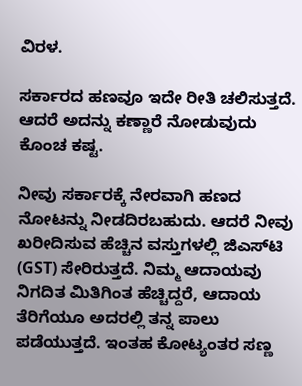ವಿರಳ.

ಸರ್ಕಾರದ ಹಣವೂ ಇದೇ ರೀತಿ ಚಲಿಸುತ್ತದೆ. ಆದರೆ ಅದನ್ನು ಕಣ್ಣಾರೆ ನೋಡುವುದು ಕೊಂಚ ಕಷ್ಟ.

ನೀವು ಸರ್ಕಾರಕ್ಕೆ ನೇರವಾಗಿ ಹಣದ ನೋಟನ್ನು ನೀಡದಿರಬಹುದು. ಆದರೆ ನೀವು ಖರೀದಿಸುವ ಹೆಚ್ಚಿನ ವಸ್ತುಗಳಲ್ಲಿ ಜಿಎಸ್‌ಟಿ (GST) ಸೇರಿರುತ್ತದೆ. ನಿಮ್ಮ ಆದಾಯವು ನಿಗದಿತ ಮಿತಿಗಿಂತ ಹೆಚ್ಚಿದ್ದರೆ, ಆದಾಯ ತೆರಿಗೆಯೂ ಅದರಲ್ಲಿ ತನ್ನ ಪಾಲು ಪಡೆಯುತ್ತದೆ. ಇಂತಹ ಕೋಟ್ಯಂತರ ಸಣ್ಣ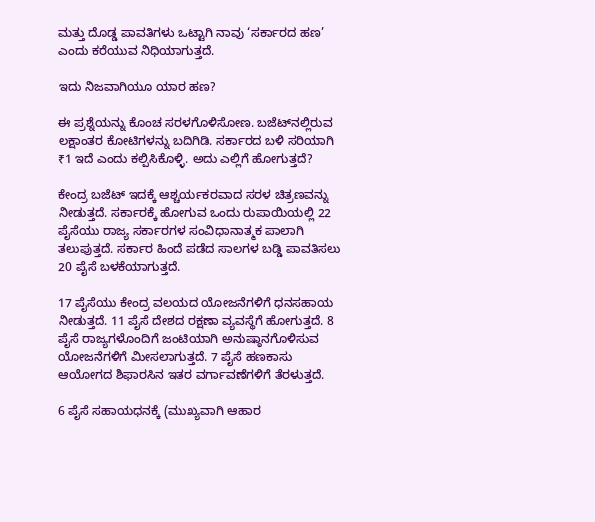ಮತ್ತು ದೊಡ್ಡ ಪಾವತಿಗಳು ಒಟ್ಟಾಗಿ ನಾವು ‘ಸರ್ಕಾರದ ಹಣ’ ಎಂದು ಕರೆಯುವ ನಿಧಿಯಾಗುತ್ತದೆ.

ಇದು ನಿಜವಾಗಿಯೂ ಯಾರ ಹಣ?

ಈ ಪ್ರಶ್ನೆಯನ್ನು ಕೊಂಚ ಸರಳಗೊಳಿಸೋಣ. ಬಜೆಟ್‌ನಲ್ಲಿರುವ ಲಕ್ಷಾಂತರ ಕೋಟಿಗಳನ್ನು ಬದಿಗಿಡಿ. ಸರ್ಕಾರದ ಬಳಿ ಸರಿಯಾಗಿ ₹1 ಇದೆ ಎಂದು ಕಲ್ಪಿಸಿಕೊಳ್ಳಿ. ಅದು ಎಲ್ಲಿಗೆ ಹೋಗುತ್ತದೆ?

ಕೇಂದ್ರ ಬಜೆಟ್ ಇದಕ್ಕೆ ಆಶ್ಚರ್ಯಕರವಾದ ಸರಳ ಚಿತ್ರಣವನ್ನು ನೀಡುತ್ತದೆ. ಸರ್ಕಾರಕ್ಕೆ ಹೋಗುವ ಒಂದು ರುಪಾಯಿಯಲ್ಲಿ 22 ಪೈಸೆಯು ರಾಜ್ಯ ಸರ್ಕಾರಗಳ ಸಂವಿಧಾನಾತ್ಮಕ ಪಾಲಾಗಿ ತಲುಪುತ್ತದೆ. ಸರ್ಕಾರ ಹಿಂದೆ ಪಡೆದ ಸಾಲಗಳ ಬಡ್ಡಿ ಪಾವತಿಸಲು 20 ಪೈಸೆ ಬಳಕೆಯಾಗುತ್ತದೆ.

17 ಪೈಸೆಯು ಕೇಂದ್ರ ವಲಯದ ಯೋಜನೆಗಳಿಗೆ ಧನಸಹಾಯ ನೀಡುತ್ತದೆ. 11 ಪೈಸೆ ದೇಶದ ರಕ್ಷಣಾ ವ್ಯವಸ್ಥೆಗೆ ಹೋಗುತ್ತದೆ. 8 ಪೈಸೆ ರಾಜ್ಯಗಳೊಂದಿಗೆ ಜಂಟಿಯಾಗಿ ಅನುಷ್ಠಾನಗೊಳಿಸುವ ಯೋಜನೆಗಳಿಗೆ ಮೀಸಲಾಗುತ್ತದೆ. 7 ಪೈಸೆ ಹಣಕಾಸು ಆಯೋಗದ ಶಿಫಾರಸಿನ ಇತರ ವರ್ಗಾವಣೆಗಳಿಗೆ ತೆರಳುತ್ತದೆ.

6 ಪೈಸೆ ಸಹಾಯಧನಕ್ಕೆ (ಮುಖ್ಯವಾಗಿ ಆಹಾರ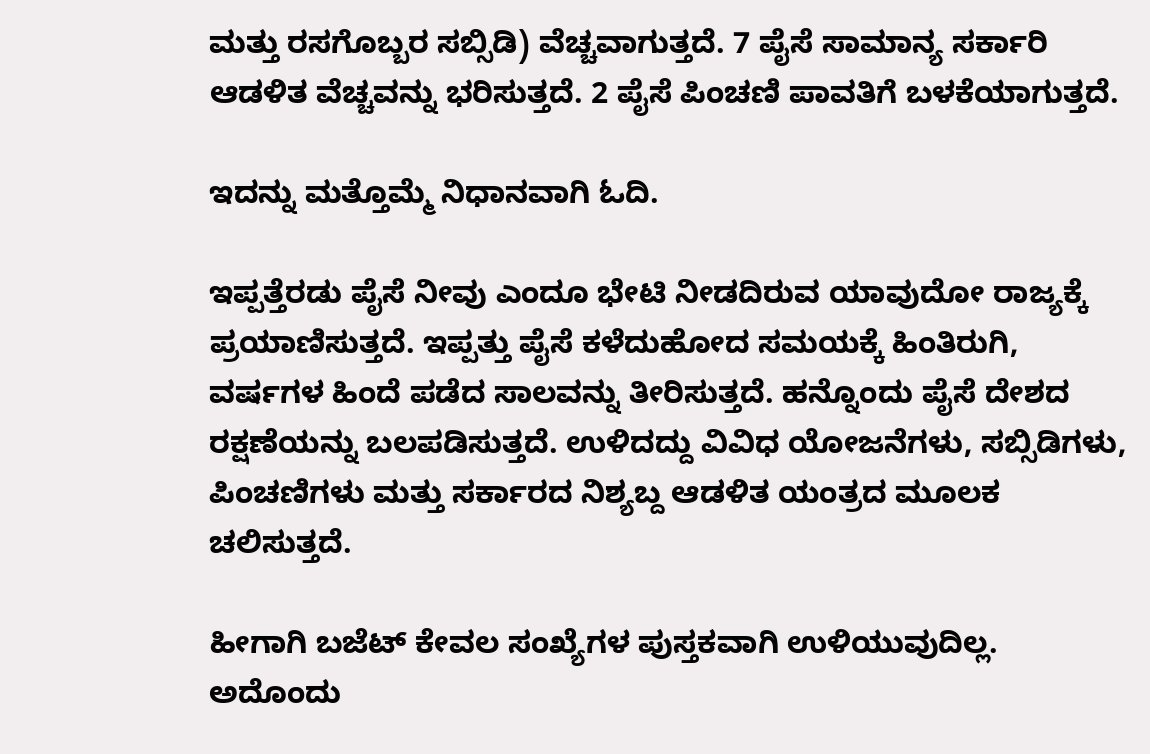ಮತ್ತು ರಸಗೊಬ್ಬರ ಸಬ್ಸಿಡಿ) ವೆಚ್ಚವಾಗುತ್ತದೆ. 7 ಪೈಸೆ ಸಾಮಾನ್ಯ ಸರ್ಕಾರಿ ಆಡಳಿತ ವೆಚ್ಚವನ್ನು ಭರಿಸುತ್ತದೆ. 2 ಪೈಸೆ ಪಿಂಚಣಿ ಪಾವತಿಗೆ ಬಳಕೆಯಾಗುತ್ತದೆ.

ಇದನ್ನು ಮತ್ತೊಮ್ಮೆ ನಿಧಾನವಾಗಿ ಓದಿ.

ಇಪ್ಪತ್ತೆರಡು ಪೈಸೆ ನೀವು ಎಂದೂ ಭೇಟಿ ನೀಡದಿರುವ ಯಾವುದೋ ರಾಜ್ಯಕ್ಕೆ ಪ್ರಯಾಣಿಸುತ್ತದೆ. ಇಪ್ಪತ್ತು ಪೈಸೆ ಕಳೆದುಹೋದ ಸಮಯಕ್ಕೆ ಹಿಂತಿರುಗಿ, ವರ್ಷಗಳ ಹಿಂದೆ ಪಡೆದ ಸಾಲವನ್ನು ತೀರಿಸುತ್ತದೆ. ಹನ್ನೊಂದು ಪೈಸೆ ದೇಶದ ರಕ್ಷಣೆಯನ್ನು ಬಲಪಡಿಸುತ್ತದೆ. ಉಳಿದದ್ದು ವಿವಿಧ ಯೋಜನೆಗಳು, ಸಬ್ಸಿಡಿಗಳು, ಪಿಂಚಣಿಗಳು ಮತ್ತು ಸರ್ಕಾರದ ನಿಶ್ಯಬ್ದ ಆಡಳಿತ ಯಂತ್ರದ ಮೂಲಕ ಚಲಿಸುತ್ತದೆ.

ಹೀಗಾಗಿ ಬಜೆಟ್ ಕೇವಲ ಸಂಖ್ಯೆಗಳ ಪುಸ್ತಕವಾಗಿ ಉಳಿಯುವುದಿಲ್ಲ. ಅದೊಂದು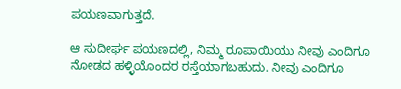ಪಯಣವಾಗುತ್ತದೆ.

ಆ ಸುದೀರ್ಘ ಪಯಣದಲ್ಲಿ, ನಿಮ್ಮ ರೂಪಾಯಿಯು ನೀವು ಎಂದಿಗೂ ನೋಡದ ಹಳ್ಳಿಯೊಂದರ ರಸ್ತೆಯಾಗಬಹುದು. ನೀವು ಎಂದಿಗೂ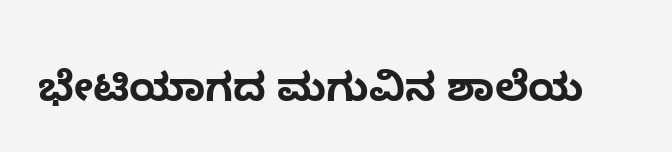ಭೇಟಿಯಾಗದ ಮಗುವಿನ ಶಾಲೆಯ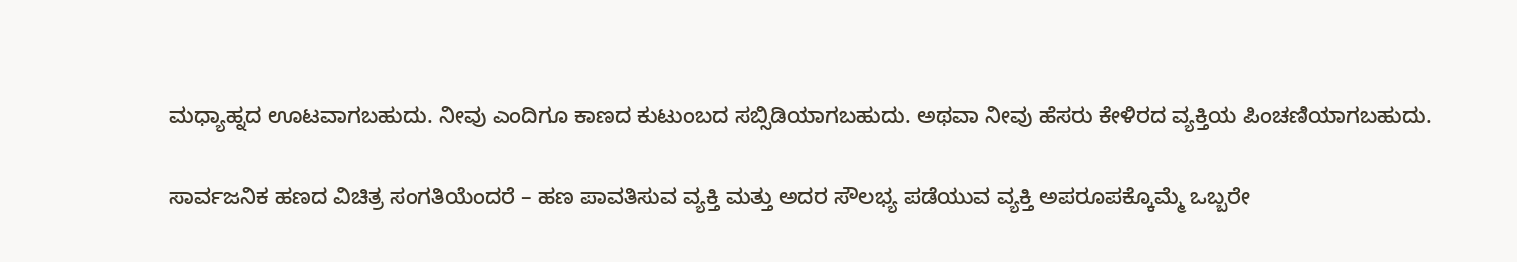ಮಧ್ಯಾಹ್ನದ ಊಟವಾಗಬಹುದು. ನೀವು ಎಂದಿಗೂ ಕಾಣದ ಕುಟುಂಬದ ಸಬ್ಸಿಡಿಯಾಗಬಹುದು. ಅಥವಾ ನೀವು ಹೆಸರು ಕೇಳಿರದ ವ್ಯಕ್ತಿಯ ಪಿಂಚಣಿಯಾಗಬಹುದು.

ಸಾರ್ವಜನಿಕ ಹಣದ ವಿಚಿತ್ರ ಸಂಗತಿಯೆಂದರೆ – ಹಣ ಪಾವತಿಸುವ ವ್ಯಕ್ತಿ ಮತ್ತು ಅದರ ಸೌಲಭ್ಯ ಪಡೆಯುವ ವ್ಯಕ್ತಿ ಅಪರೂಪಕ್ಕೊಮ್ಮೆ ಒಬ್ಬರೇ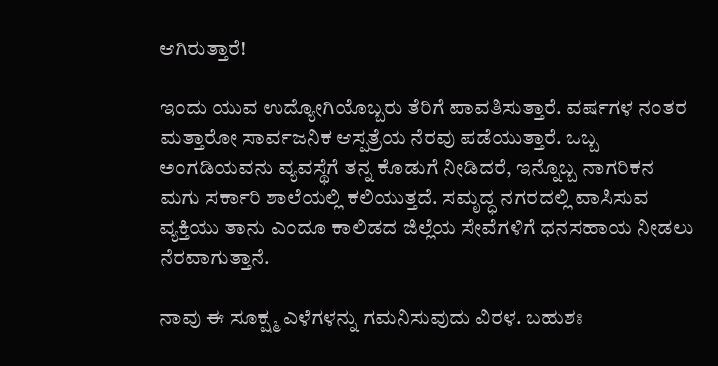ಆಗಿರುತ್ತಾರೆ!

ಇಂದು ಯುವ ಉದ್ಯೋಗಿಯೊಬ್ಬರು ತೆರಿಗೆ ಪಾವತಿಸುತ್ತಾರೆ. ವರ್ಷಗಳ ನಂತರ ಮತ್ತಾರೋ ಸಾರ್ವಜನಿಕ ಆಸ್ಪತ್ರೆಯ ನೆರವು ಪಡೆಯುತ್ತಾರೆ. ಒಬ್ಬ ಅಂಗಡಿಯವನು ವ್ಯವಸ್ಥೆಗೆ ತನ್ನ ಕೊಡುಗೆ ನೀಡಿದರೆ, ಇನ್ನೊಬ್ಬ ನಾಗರಿಕನ ಮಗು ಸರ್ಕಾರಿ ಶಾಲೆಯಲ್ಲಿ ಕಲಿಯುತ್ತದೆ. ಸಮೃದ್ಧ ನಗರದಲ್ಲಿ ವಾಸಿಸುವ ವ್ಯಕ್ತಿಯು ತಾನು ಎಂದೂ ಕಾಲಿಡದ ಜಿಲ್ಲೆಯ ಸೇವೆಗಳಿಗೆ ಧನಸಹಾಯ ನೀಡಲು ನೆರವಾಗುತ್ತಾನೆ.

ನಾವು ಈ ಸೂಕ್ಷ್ಮ ಎಳೆಗಳನ್ನು ಗಮನಿಸುವುದು ವಿರಳ. ಬಹುಶಃ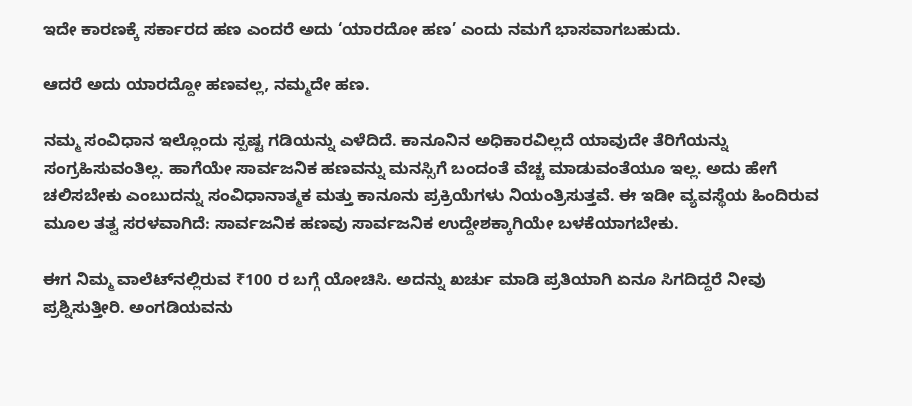ಇದೇ ಕಾರಣಕ್ಕೆ ಸರ್ಕಾರದ ಹಣ ಎಂದರೆ ಅದು ‘ಯಾರದೋ ಹಣ’ ಎಂದು ನಮಗೆ ಭಾಸವಾಗಬಹುದು.

ಆದರೆ ಅದು ಯಾರದ್ದೋ ಹಣವಲ್ಲ, ನಮ್ಮದೇ ಹಣ.

ನಮ್ಮ ಸಂವಿಧಾನ ಇಲ್ಲೊಂದು ಸ್ಪಷ್ಟ ಗಡಿಯನ್ನು ಎಳೆದಿದೆ. ಕಾನೂನಿನ ಅಧಿಕಾರವಿಲ್ಲದೆ ಯಾವುದೇ ತೆರಿಗೆಯನ್ನು ಸಂಗ್ರಹಿಸುವಂತಿಲ್ಲ. ಹಾಗೆಯೇ ಸಾರ್ವಜನಿಕ ಹಣವನ್ನು ಮನಸ್ಸಿಗೆ ಬಂದಂತೆ ವೆಚ್ಚ ಮಾಡುವಂತೆಯೂ ಇಲ್ಲ. ಅದು ಹೇಗೆ ಚಲಿಸಬೇಕು ಎಂಬುದನ್ನು ಸಂವಿಧಾನಾತ್ಮಕ ಮತ್ತು ಕಾನೂನು ಪ್ರಕ್ರಿಯೆಗಳು ನಿಯಂತ್ರಿಸುತ್ತವೆ. ಈ ಇಡೀ ವ್ಯವಸ್ಥೆಯ ಹಿಂದಿರುವ ಮೂಲ ತತ್ವ ಸರಳವಾಗಿದೆ: ಸಾರ್ವಜನಿಕ ಹಣವು ಸಾರ್ವಜನಿಕ ಉದ್ದೇಶಕ್ಕಾಗಿಯೇ ಬಳಕೆಯಾಗಬೇಕು.

ಈಗ ನಿಮ್ಮ ವಾಲೆಟ್‌ನಲ್ಲಿರುವ ₹100 ರ ಬಗ್ಗೆ ಯೋಚಿಸಿ. ಅದನ್ನು ಖರ್ಚು ಮಾಡಿ ಪ್ರತಿಯಾಗಿ ಏನೂ ಸಿಗದಿದ್ದರೆ ನೀವು ಪ್ರಶ್ನಿಸುತ್ತೀರಿ. ಅಂಗಡಿಯವನು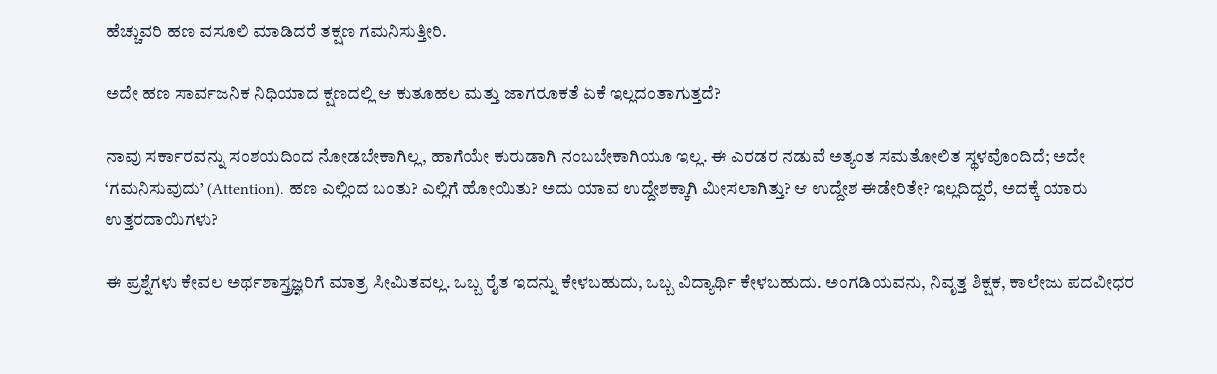ಹೆಚ್ಚುವರಿ ಹಣ ವಸೂಲಿ ಮಾಡಿದರೆ ತಕ್ಷಣ ಗಮನಿಸುತ್ತೀರಿ.

ಅದೇ ಹಣ ಸಾರ್ವಜನಿಕ ನಿಧಿಯಾದ ಕ್ಷಣದಲ್ಲಿ ಆ ಕುತೂಹಲ ಮತ್ತು ಜಾಗರೂಕತೆ ಏಕೆ ಇಲ್ಲದಂತಾಗುತ್ತದೆ?

ನಾವು ಸರ್ಕಾರವನ್ನು ಸಂಶಯದಿಂದ ನೋಡಬೇಕಾಗಿಲ್ಲ, ಹಾಗೆಯೇ ಕುರುಡಾಗಿ ನಂಬಬೇಕಾಗಿಯೂ ಇಲ್ಲ. ಈ ಎರಡರ ನಡುವೆ ಅತ್ಯಂತ ಸಮತೋಲಿತ ಸ್ಥಳವೊಂದಿದೆ; ಅದೇ ‘ಗಮನಿಸುವುದು’ (Attention). ಹಣ ಎಲ್ಲಿಂದ ಬಂತು? ಎಲ್ಲಿಗೆ ಹೋಯಿತು? ಅದು ಯಾವ ಉದ್ದೇಶಕ್ಕಾಗಿ ಮೀಸಲಾಗಿತ್ತು? ಆ ಉದ್ದೇಶ ಈಡೇರಿತೇ? ಇಲ್ಲದಿದ್ದರೆ, ಅದಕ್ಕೆ ಯಾರು ಉತ್ತರದಾಯಿಗಳು?

ಈ ಪ್ರಶ್ನೆಗಳು ಕೇವಲ ಅರ್ಥಶಾಸ್ತ್ರಜ್ಞರಿಗೆ ಮಾತ್ರ ಸೀಮಿತವಲ್ಲ. ಒಬ್ಬ ರೈತ ಇದನ್ನು ಕೇಳಬಹುದು, ಒಬ್ಬ ವಿದ್ಯಾರ್ಥಿ ಕೇಳಬಹುದು. ಅಂಗಡಿಯವನು, ನಿವೃತ್ತ ಶಿಕ್ಷಕ, ಕಾಲೇಜು ಪದವೀಧರ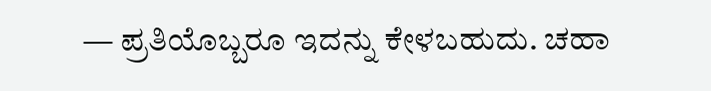— ಪ್ರತಿಯೊಬ್ಬರೂ ಇದನ್ನು ಕೇಳಬಹುದು. ಚಹಾ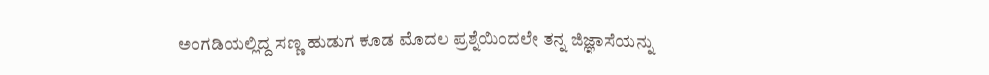ಅಂಗಡಿಯಲ್ಲಿದ್ದ ಸಣ್ಣ ಹುಡುಗ ಕೂಡ ಮೊದಲ ಪ್ರಶ್ನೆಯಿಂದಲೇ ತನ್ನ ಜಿಜ್ಞಾಸೆಯನ್ನು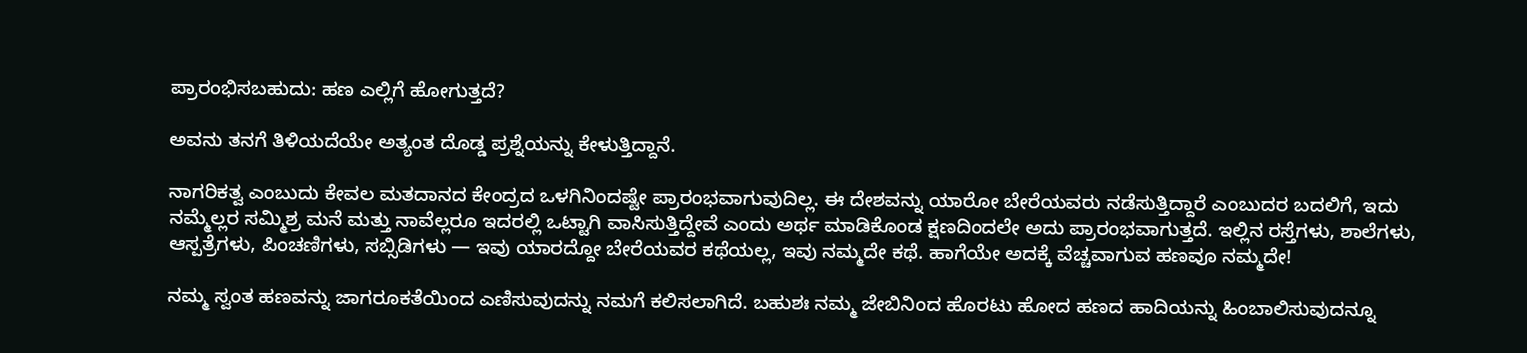ಪ್ರಾರಂಭಿಸಬಹುದು: ಹಣ ಎಲ್ಲಿಗೆ ಹೋಗುತ್ತದೆ?

ಅವನು ತನಗೆ ತಿಳಿಯದೆಯೇ ಅತ್ಯಂತ ದೊಡ್ಡ ಪ್ರಶ್ನೆಯನ್ನು ಕೇಳುತ್ತಿದ್ದಾನೆ.

ನಾಗರಿಕತ್ವ ಎಂಬುದು ಕೇವಲ ಮತದಾನದ ಕೇಂದ್ರದ ಒಳಗಿನಿಂದಷ್ಟೇ ಪ್ರಾರಂಭವಾಗುವುದಿಲ್ಲ. ಈ ದೇಶವನ್ನು ಯಾರೋ ಬೇರೆಯವರು ನಡೆಸುತ್ತಿದ್ದಾರೆ ಎಂಬುದರ ಬದಲಿಗೆ, ಇದು ನಮ್ಮೆಲ್ಲರ ಸಮ್ಮಿಶ್ರ ಮನೆ ಮತ್ತು ನಾವೆಲ್ಲರೂ ಇದರಲ್ಲಿ ಒಟ್ಟಾಗಿ ವಾಸಿಸುತ್ತಿದ್ದೇವೆ ಎಂದು ಅರ್ಥ ಮಾಡಿಕೊಂಡ ಕ್ಷಣದಿಂದಲೇ ಅದು ಪ್ರಾರಂಭವಾಗುತ್ತದೆ. ಇಲ್ಲಿನ ರಸ್ತೆಗಳು, ಶಾಲೆಗಳು, ಆಸ್ಪತ್ರೆಗಳು, ಪಿಂಚಣಿಗಳು, ಸಬ್ಸಿಡಿಗಳು — ಇವು ಯಾರದ್ದೋ ಬೇರೆಯವರ ಕಥೆಯಲ್ಲ, ಇವು ನಮ್ಮದೇ ಕಥೆ. ಹಾಗೆಯೇ ಅದಕ್ಕೆ ವೆಚ್ಚವಾಗುವ ಹಣವೂ ನಮ್ಮದೇ!

ನಮ್ಮ ಸ್ವಂತ ಹಣವನ್ನು ಜಾಗರೂಕತೆಯಿಂದ ಎಣಿಸುವುದನ್ನು ನಮಗೆ ಕಲಿಸಲಾಗಿದೆ. ಬಹುಶಃ ನಮ್ಮ ಜೇಬಿನಿಂದ ಹೊರಟು ಹೋದ ಹಣದ ಹಾದಿಯನ್ನು ಹಿಂಬಾಲಿಸುವುದನ್ನೂ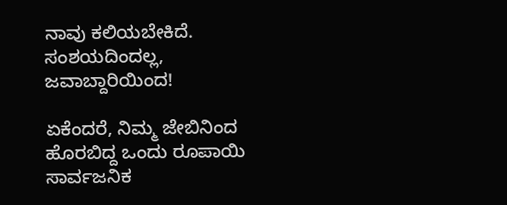ನಾವು ಕಲಿಯಬೇಕಿದೆ. ಸಂಶಯದಿಂದಲ್ಲ, ಜವಾಬ್ದಾರಿಯಿಂದ!

ಏಕೆಂದರೆ, ನಿಮ್ಮ ಜೇಬಿನಿಂದ ಹೊರಬಿದ್ದ ಒಂದು ರೂಪಾಯಿ ಸಾರ್ವಜನಿಕ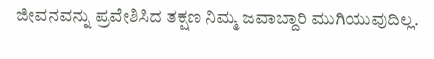ಜೀವನವನ್ನು ಪ್ರವೇಶಿಸಿದ ತಕ್ಷಣ ನಿಮ್ಮ ಜವಾಬ್ದಾರಿ ಮುಗಿಯುವುದಿಲ್ಲ.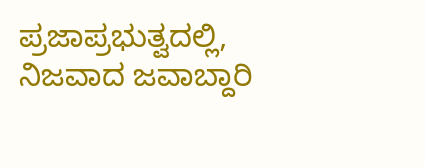ಪ್ರಜಾಪ್ರಭುತ್ವದಲ್ಲಿ, ನಿಜವಾದ ಜವಾಬ್ದಾರಿ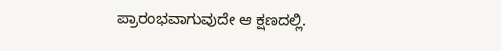ಪ್ರಾರಂಭವಾಗುವುದೇ ಆ ಕ್ಷಣದಲ್ಲಿ.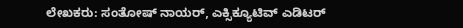ಲೇಖಕರು: ಸಂತೋಷ್ ನಾಯರ್, ಎಕ್ಸಿಕ್ಯೂಟಿವ್ ಎಡಿಟರ್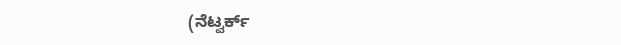(ನೆಟ್ವರ್ಕ್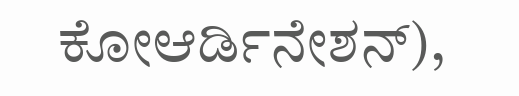ಕೋಆರ್ಡಿನೇಶನ್),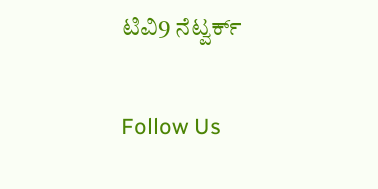ಟಿವಿ9 ನೆಟ್ವರ್ಕ್

Follow Us